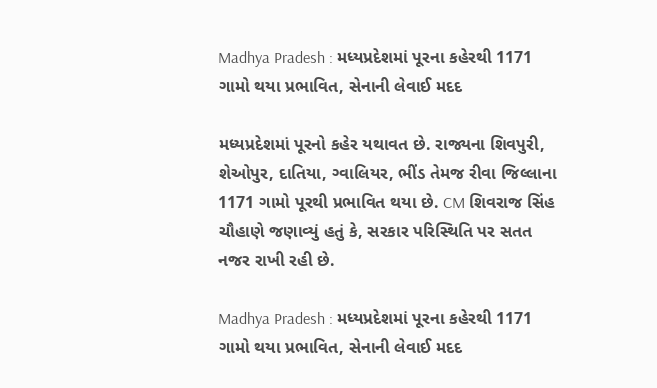Madhya Pradesh : મધ્યપ્રદેશમાં પૂરના કહેરથી 1171 ગામો થયા પ્રભાવિત, સેનાની લેવાઈ મદદ

મધ્યપ્રદેશમાં પૂરનો કહેર યથાવત છે. રાજ્યના શિવપુરી, શેઓપુર, દાતિયા, ગ્વાલિયર, ભીંડ તેમજ રીવા જિલ્લાના 1171 ગામો પૂરથી પ્રભાવિત થયા છે. CM શિવરાજ સિંહ ચૌહાણે જણાવ્યું હતું કે, સરકાર પરિસ્થિતિ પર સતત નજર રાખી રહી છે.

Madhya Pradesh : મધ્યપ્રદેશમાં પૂરના કહેરથી 1171 ગામો થયા પ્રભાવિત, સેનાની લેવાઈ મદદ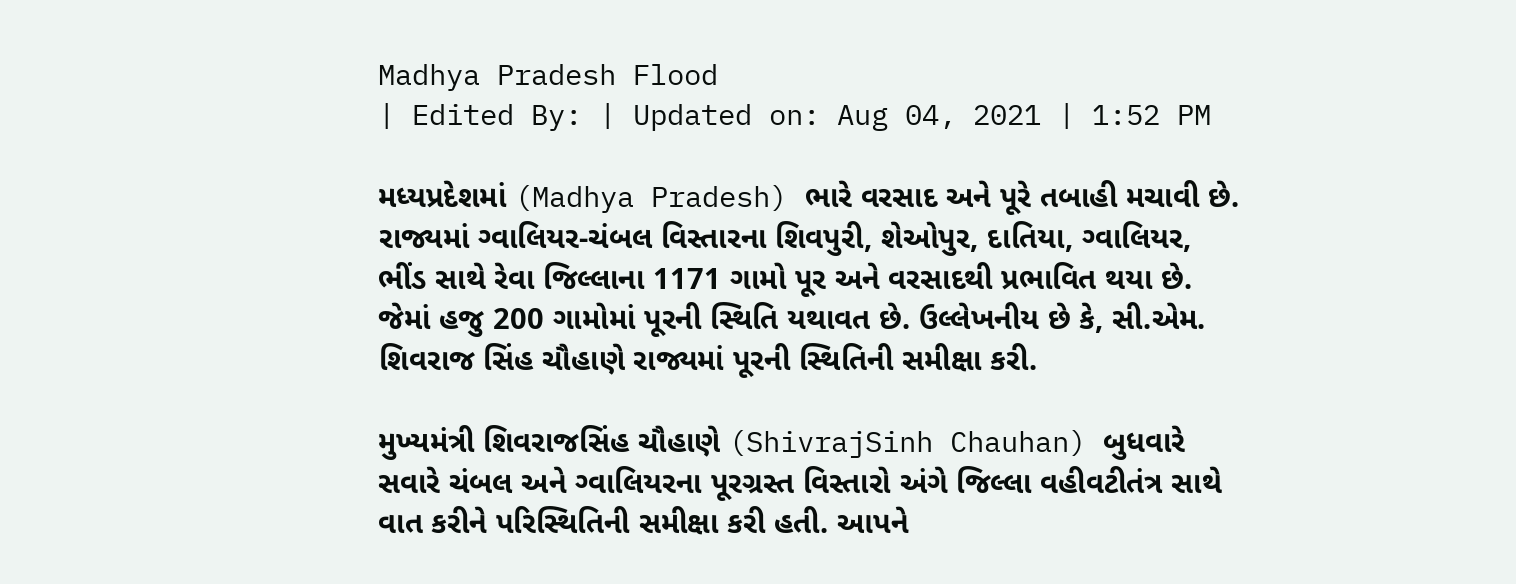Madhya Pradesh Flood
| Edited By: | Updated on: Aug 04, 2021 | 1:52 PM

મધ્યપ્રદેશમાં (Madhya Pradesh) ભારે વરસાદ અને પૂરે તબાહી મચાવી છે. રાજ્યમાં ગ્વાલિયર-ચંબલ વિસ્તારના શિવપુરી, શેઓપુર, દાતિયા, ગ્વાલિયર, ભીંડ સાથે રેવા જિલ્લાના 1171 ગામો પૂર અને વરસાદથી પ્રભાવિત થયા છે. જેમાં હજુ 200 ગામોમાં પૂરની સ્થિતિ યથાવત છે. ઉલ્લેખનીય છે કે, સી.એમ. શિવરાજ સિંહ ચૌહાણે રાજ્યમાં પૂરની સ્થિતિની સમીક્ષા કરી.

મુખ્યમંત્રી શિવરાજસિંહ ચૌહાણે (ShivrajSinh Chauhan) બુધવારે સવારે ચંબલ અને ગ્વાલિયરના પૂરગ્રસ્ત વિસ્તારો અંગે જિલ્લા વહીવટીતંત્ર સાથે વાત કરીને પરિસ્થિતિની સમીક્ષા કરી હતી. આપને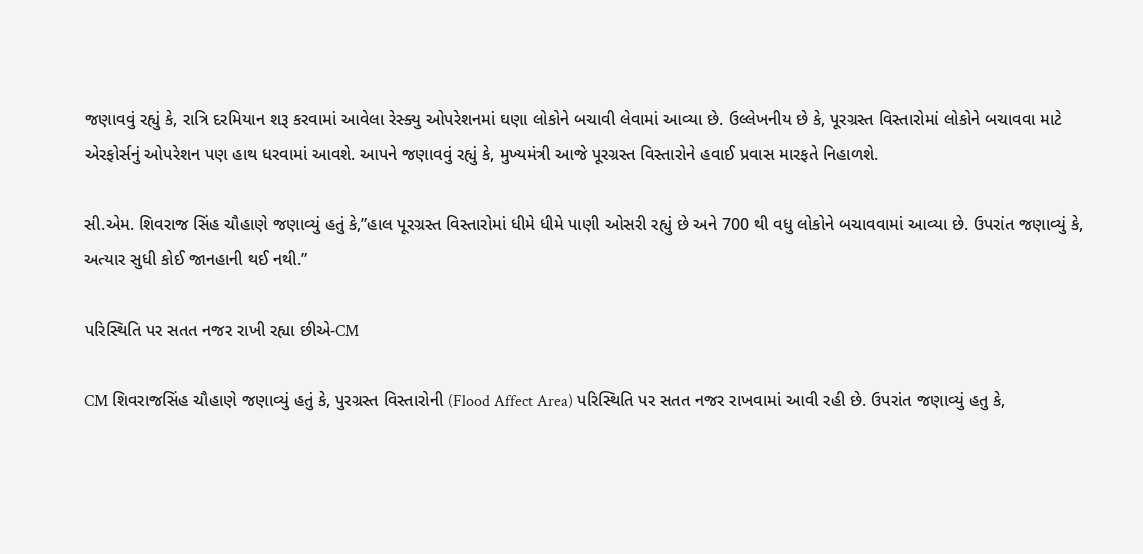જણાવવું રહ્યું કે, રાત્રિ દરમિયાન શરૂ કરવામાં આવેલા રેસ્ક્યુ ઓપરેશનમાં ઘણા લોકોને બચાવી લેવામાં આવ્યા છે. ઉલ્લેખનીય છે કે, પૂરગ્રસ્ત વિસ્તારોમાં લોકોને બચાવવા માટે એરફોર્સનું ઓપરેશન પણ હાથ ધરવામાં આવશે. આપને જણાવવું રહ્યું કે, મુખ્યમંત્રી આજે પૂરગ્રસ્ત વિસ્તારોને હવાઈ પ્રવાસ મારફતે નિહાળશે.

સી.એમ. શિવરાજ સિંહ ચૌહાણે જણાવ્યું હતું કે,”હાલ પૂરગ્રસ્ત વિસ્તારોમાં ધીમે ધીમે પાણી ઓસરી રહ્યું છે અને 700 થી વધુ લોકોને બચાવવામાં આવ્યા છે. ઉપરાંત જણાવ્યું કે, અત્યાર સુધી કોઈ જાનહાની થઈ નથી.”

પરિસ્થિતિ પર સતત નજર રાખી રહ્યા છીએ-CM

CM શિવરાજસિંહ ચૌહાણે જણાવ્યું હતું કે, પુરગ્રસ્ત વિસ્તારોની (Flood Affect Area) પરિસ્થિતિ પર સતત નજર રાખવામાં આવી રહી છે. ઉપરાંત જણાવ્યું હતુ કે,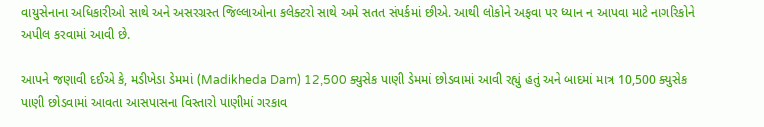વાયુસેનાના અધિકારીઓ સાથે અને અસરગ્રસ્ત જિલ્લાઓના કલેક્ટરો સાથે અમે સતત સંપર્કમાં છીએ. આથી લોકોને અફવા પર ધ્યાન ન આપવા માટે નાગરિકોને અપીલ કરવામાં આવી છે.

આપને જણાવી દઈએ કે, મડીખેડા ડેમમાં (Madikheda Dam) 12,500 ક્યુસેક પાણી ડેમમાં છોડવામાં આવી રહ્યું હતું અને બાદમાં માત્ર 10,500 ક્યુસેક પાણી છોડવામાં આવતા આસપાસના વિસ્તારો પાણીમાં ગરકાવ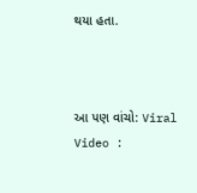થયા હતા.



આ પણ વાંચો: Viral Video :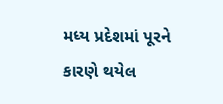મધ્ય પ્રદેશમાં પૂરને કારણે થયેલ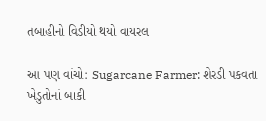તબાહીનો વિડીયો થયો વાયરલ

આ પણ વાંચો: Sugarcane Farmer: શેરડી પકવતા ખેડુતોનાં બાકી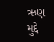ઋણ મુદ્દે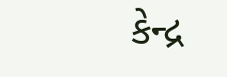કેન્દ્ર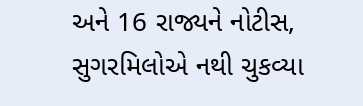અને 16 રાજ્યને નોટીસ, સુગરમિલોએ નથી ચુકવ્યા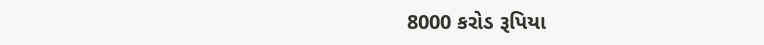8000 કરોડ રૂપિયા